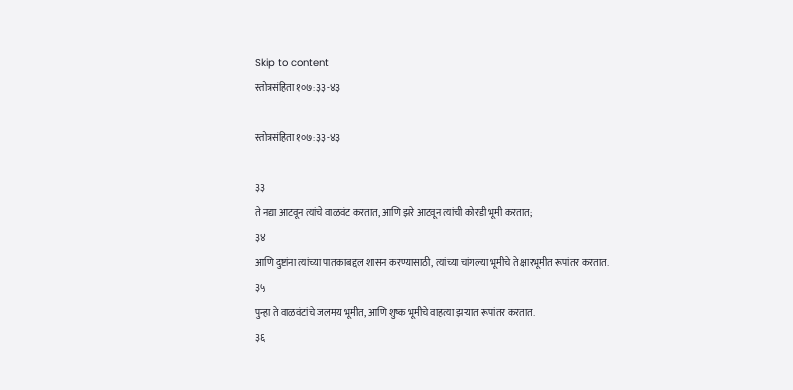Skip to content
स्तोत्रसंहिता १०७:३३-४३

स्तोत्रसंहिता १०७:३३-४३

३३
ते नद्या आटवून त्यांचे वाळवंट करतात, आणि झरे आटवून त्यांची कोरडी भूमी करतात;
३४
आणि दुष्टांना त्यांच्या पातकाबद्दल शासन करण्यासाठी, त्यांच्या चांगल्या भूमीचे ते क्षारभूमीत रूपांतर करतात.
३५
पुन्हा ते वाळवंटांचे जलमय भूमीत, आणि शुष्क भूमीचे वाहत्या झर्‍यात रूपांतर करतात.
३६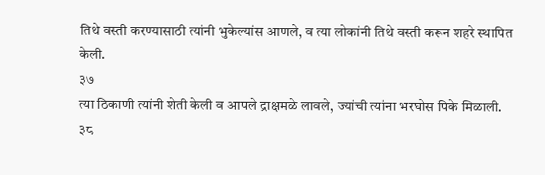तिथे वस्ती करण्यासाठी त्यांनी भुकेल्यांस आणले, व त्या लोकांनी तिथे वस्ती करून शहरे स्थापित केली.
३७
त्या ठिकाणी त्यांनी शेती केली व आपले द्राक्षमळे लावले, ज्यांची त्यांना भरघोस पिके मिळाली.
३८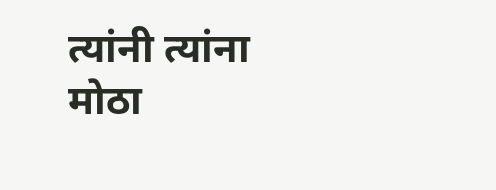त्यांनी त्यांना मोठा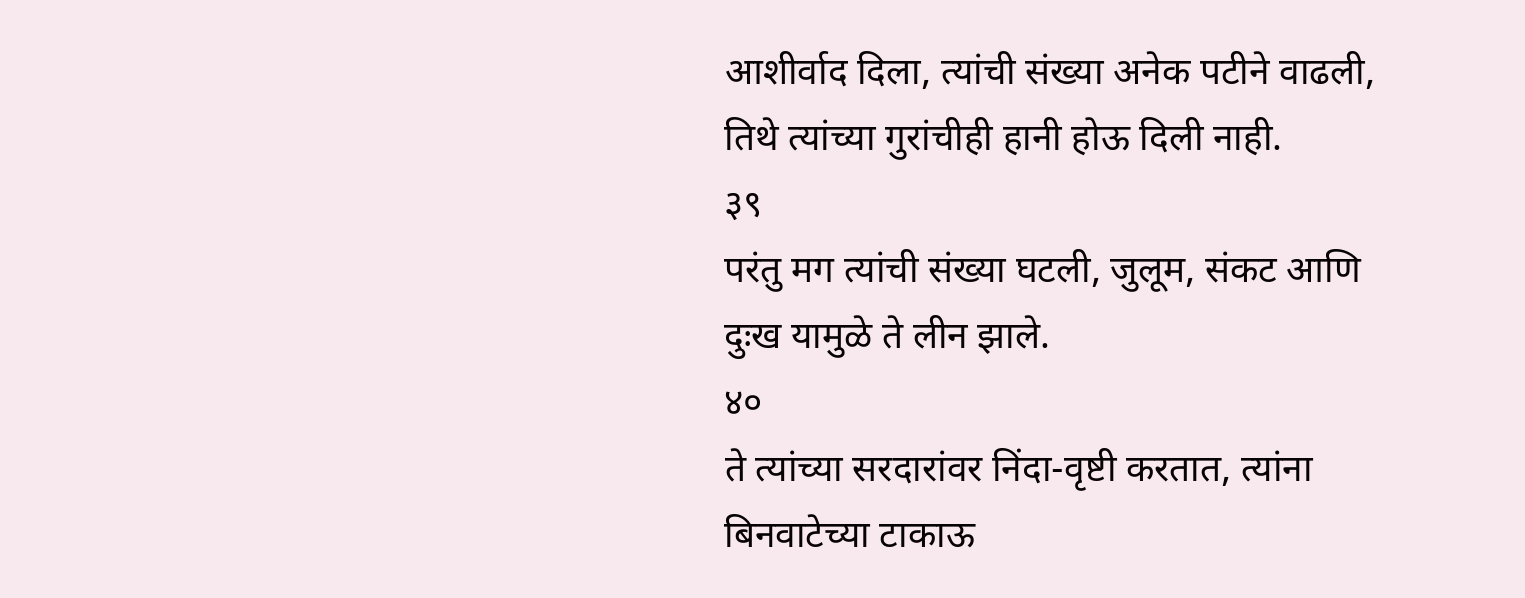आशीर्वाद दिला, त्यांची संख्या अनेक पटीने वाढली, तिथे त्यांच्या गुरांचीही हानी होऊ दिली नाही.
३९
परंतु मग त्यांची संख्या घटली, जुलूम, संकट आणि दुःख यामुळे ते लीन झाले.
४०
ते त्यांच्या सरदारांवर निंदा-वृष्टी करतात, त्यांना बिनवाटेच्या टाकाऊ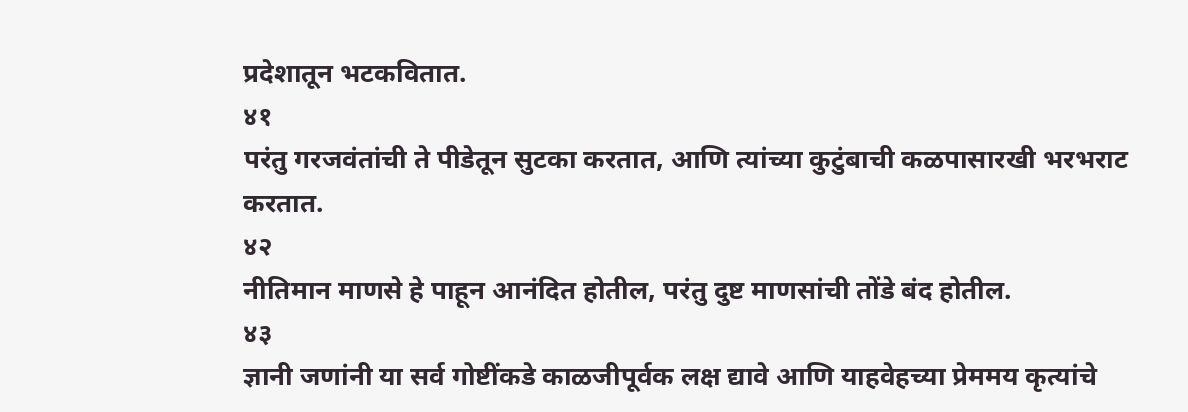प्रदेशातून भटकवितात.
४१
परंतु गरजवंतांची ते पीडेतून सुटका करतात, आणि त्यांच्या कुटुंबाची कळपासारखी भरभराट करतात.
४२
नीतिमान माणसे हे पाहून आनंदित होतील, परंतु दुष्ट माणसांची तोंडे बंद होतील.
४३
ज्ञानी जणांनी या सर्व गोष्टींकडे काळजीपूर्वक लक्ष द्यावे आणि याहवेहच्या प्रेममय कृत्यांचे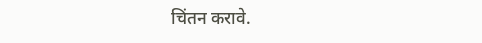चिंतन करावे.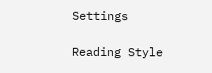Settings

Reading Style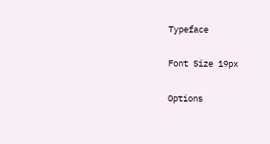Typeface

Font Size 19px

Options